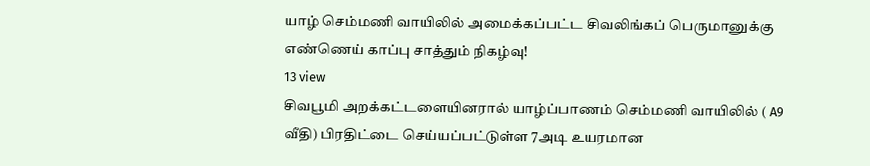யாழ் செம்மணி வாயிலில் அமைக்கப்பட்ட சிவலிங்கப் பெருமானுக்கு எண்ணெய் காப்பு சாத்தும் நிகழ்வு!
13 view
சிவபூமி அறக்கட்டளையினரால் யாழ்ப்பாணம் செம்மணி வாயிலில் ( A9 வீதி) பிரதிட்டை செய்யப்பட்டுள்ள 7அடி உயரமான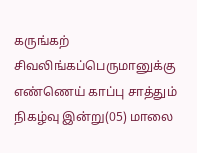கருங்கற் சிவலிங்கப்பெருமானுக்கு எண்ணெய் காப்பு சாத்தும் நிகழ்வு இன்று(05) மாலை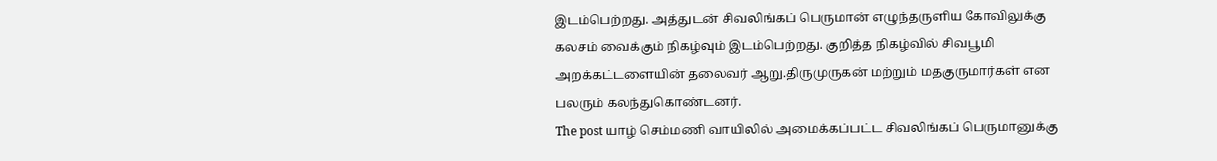இடம்பெற்றது. அத்துடன் சிவலிங்கப் பெருமான் எழுந்தருளிய கோவிலுக்கு கலசம் வைக்கும் நிகழ்வும் இடம்பெற்றது. குறித்த நிகழ்வில் சிவபூமி அறக்கட்டளையின் தலைவர் ஆறு.திருமுருகன் மற்றும் மதகுருமார்கள் என பலரும் கலந்துகொண்டனர்.
The post யாழ் செம்மணி வாயிலில் அமைக்கப்பட்ட சிவலிங்கப் பெருமானுக்கு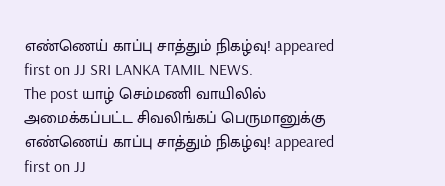எண்ணெய் காப்பு சாத்தும் நிகழ்வு! appeared first on JJ SRI LANKA TAMIL NEWS.
The post யாழ் செம்மணி வாயிலில் அமைக்கப்பட்ட சிவலிங்கப் பெருமானுக்கு எண்ணெய் காப்பு சாத்தும் நிகழ்வு! appeared first on JJ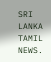SRI LANKA TAMIL NEWS.